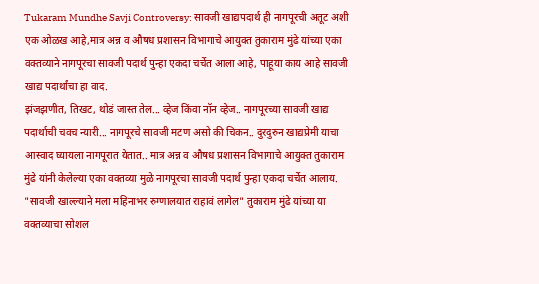Tukaram Mundhe Savji Controversy: सावजी खाद्यपदार्थ ही नागपूरची अतूट अशी एक ओळख आहे,मात्र अन्न व औषध प्रशासन विभागाचे आयुक्त तुकाराम मुंढे यांच्या एका वक्तव्याने नागपूरचा सावजी पदार्थ पुन्हा एकदा चर्चेत आला आहे, पाहूया काय आहे सावजी खाद्य पदार्थांचा हा वाद.
झंजझणीत, तिखट, थोडं जास्त तेल... व्हेज किंवा नॉन व्हेज.. नागपूरच्या सावजी खाद्य पदार्थाची चवच न्यारी... नागपूरचे सावजी मटण असो की चिकन.. दुरदुरुन खाद्यप्रेमी याचा आस्वाद घ्यायला नागपूरात येतात.. मात्र अन्न व औषध प्रशासन विभागाचे आयुक्त तुकाराम मुंढे यांनी केलेल्या एका वक्तव्या मुळे नागपूरचा सावजी पदार्थ पुन्हा एकदा चर्चेत आलाय.
"सावजी खाल्ल्याने मला महिनाभर रुग्णालयात राहावं लागेल" तुकाराम मुंढे यांच्या या वक्तव्याचा सोशल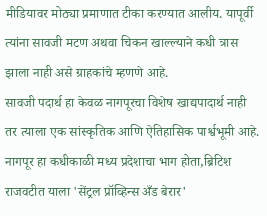मीडियावर मोठ्या प्रमाणात टीका करण्यात आलीय. यापूर्वी त्यांना सावजी मटण अथवा चिकन खाल्ल्याने कधी त्रास झाला नाही असे ग्राहकांचे म्हणणे आहे.
सावजी पदार्थ हा केवळ नागपूरचा विशेष खाद्यपादार्थ नाही तर त्याला एक सांस्कृतिक आणि ऐतिहासिक पार्श्वभूमी आहे. नागपूर हा कधीकाळी मध्य प्रदेशाचा भाग होता,ब्रिटिश राजवटीत याला 'सेंट्रल प्रॉव्हिन्स अँड बेरार'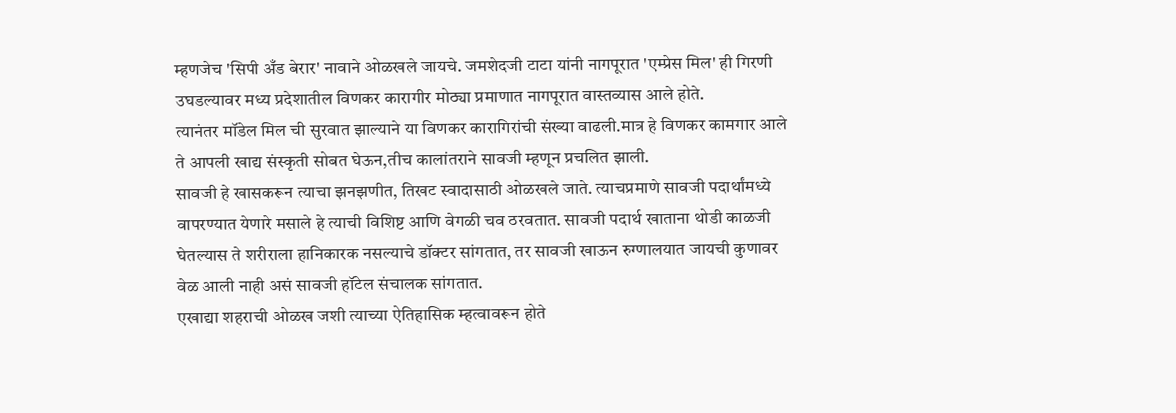म्हणजेच 'सिपी अँड बेरार' नावाने ओळखले जायचे. जमशेदजी टाटा यांनी नागपूरात 'एम्प्रेस मिल' ही गिरणी उघडल्यावर मध्य प्रदेशातील विणकर कारागीर मोठ्या प्रमाणात नागपूरात वास्तव्यास आले होते.
त्यानंतर मॉडेल मिल ची सुरवात झाल्याने या विणकर कारागिरांची संख्या वाढली.मात्र हे विणकर कामगार आले ते आपली खाद्य संस्कृती सोबत घेऊन,तीच कालांतराने सावजी म्हणून प्रचलित झाली.
सावजी हे खासकरून त्याचा झनझणीत, तिखट स्वादासाठी ओळखले जाते. त्याचप्रमाणे सावजी पदार्थांमध्ये वापरण्यात येणारे मसाले हे त्याची विशिष्ट आणि वेगळी चव ठरवतात. सावजी पदार्थ खाताना थोडी काळजी घेतल्यास ते शरीराला हानिकारक नसल्याचे डॉक्टर सांगतात, तर सावजी खाऊन रुग्णालयात जायची कुणावर वेळ आली नाही असं सावजी हॉटेल संचालक सांगतात.
एखाद्या शहराची ओळख जशी त्याच्या ऐतिहासिक म्हत्वावरून होते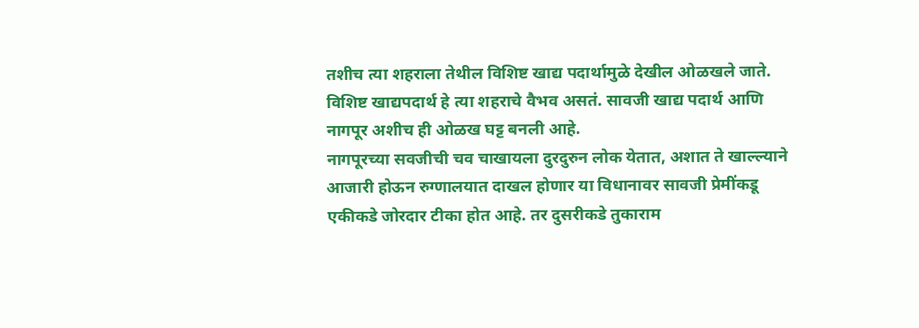तशीच त्या शहराला तेथील विशिष्ट खाद्य पदार्थामुळे देखील ओळखले जाते. विशिष्ट खाद्यपदार्थ हे त्या शहराचे वैभव असतं. सावजी खाद्य पदार्थ आणि नागपूर अशीच ही ओळख घट्ट बनली आहे.
नागपूरच्या सवजीची चव चाखायला दुरदुरुन लोक येतात, अशात ते खाल्ल्याने आजारी होऊन रुग्णालयात दाखल होणार या विधानावर सावजी प्रेमींकडू एकीकडे जोरदार टीका होत आहे. तर दुसरीकडे तुकाराम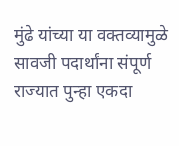मुंढे यांच्या या वक्तव्यामुळे सावजी पदार्थांना संपूर्ण राज्यात पुन्हा एकदा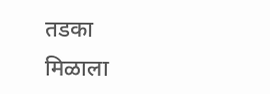तडका मिळाला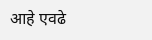आहे एवढे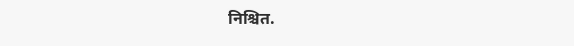निश्चित.